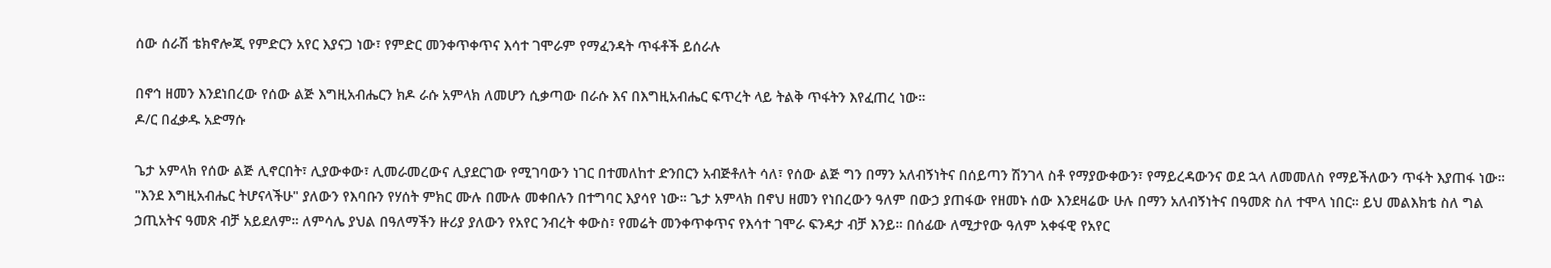ሰው ሰራሽ ቴክኖሎጂ የምድርን አየር እያናጋ ነው፣ የምድር መንቀጥቀጥና እሳተ ገሞራም የማፈንዳት ጥፋቶች ይሰራሉ

በኖኅ ዘመን እንደነበረው የሰው ልጅ እግዚአብሔርን ክዶ ራሱ አምላክ ለመሆን ሲቃጣው በራሱ እና በእግዚአብሔር ፍጥረት ላይ ትልቅ ጥፋትን እየፈጠረ ነው።
ዶ/ር በፈቃዱ አድማሱ

ጌታ አምላክ የሰው ልጅ ሊኖርበት፣ ሊያውቀው፣ ሊመራመረውና ሊያደርገው የሚገባውን ነገር በተመለከተ ድንበርን አብጅቶለት ሳለ፣ የሰው ልጅ ግን በማን አለብኝነትና በሰይጣን ሽንገላ ስቶ የማያውቀውን፣ የማይረዳውንና ወደ ኋላ ለመመለስ የማይችለውን ጥፋት እያጠፋ ነው። "እንደ እግዚአብሔር ትሆናላችሁ" ያለውን የእባቡን የሃሰት ምክር ሙሉ በሙሉ መቀበሉን በተግባር እያሳየ ነው። ጌታ አምላክ በኖህ ዘመን የነበረውን ዓለም በውኃ ያጠፋው የዘመኑ ሰው እንደዛሬው ሁሉ በማን አለብኝነትና በዓመጽ ስለ ተሞላ ነበር። ይህ መልእክቴ ስለ ግል ኃጢአትና ዓመጽ ብቻ አይደለም። ለምሳሌ ያህል በዓለማችን ዙሪያ ያለውን የአየር ንብረት ቀውስ፣ የመሬት መንቀጥቀጥና የእሳተ ገሞራ ፍንዳታ ብቻ እንይ። በሰፊው ለሚታየው ዓለም አቀፋዊ የአየር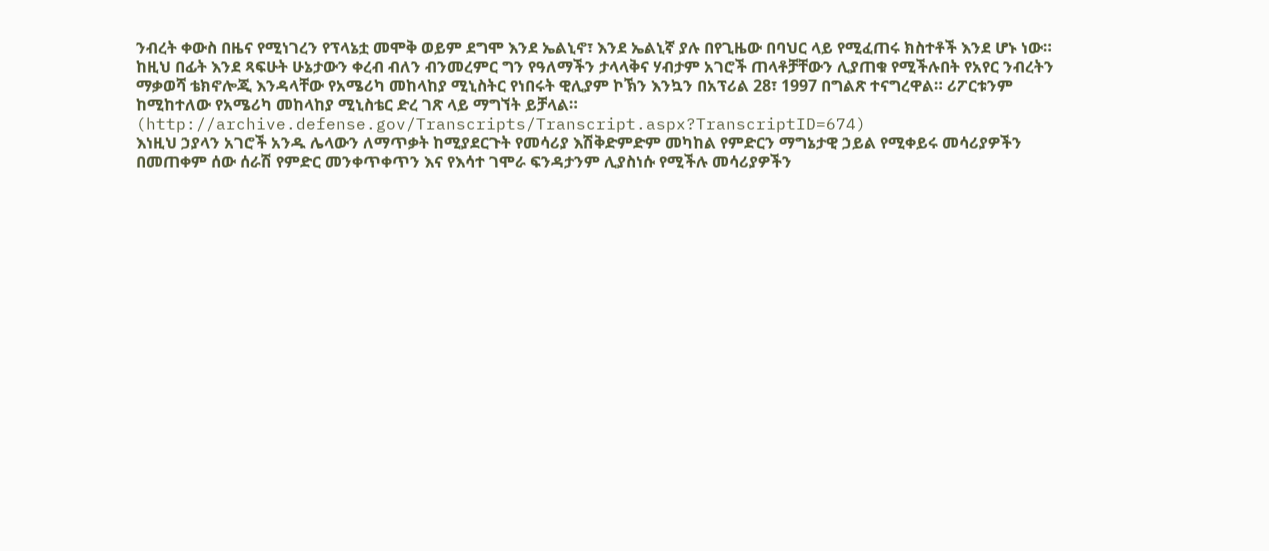ንብረት ቀውስ በዜና የሚነገረን የፕላኔቷ መሞቅ ወይም ደግሞ እንደ ኤልኒኖ፣ እንደ ኤልኒኛ ያሉ በየጊዜው በባህር ላይ የሚፈጠሩ ክስተቶች እንደ ሆኑ ነው። ከዚህ በፊት እንደ ጻፍሁት ሁኔታውን ቀረብ ብለን ብንመረምር ግን የዓለማችን ታላላቅና ሃብታም አገሮች ጠላቶቻቸውን ሊያጠቁ የሚችሉበት የአየር ንብረትን ማቃወሻ ቴክኖሎጂ እንዳላቸው የአሜሪካ መከላከያ ሚኒስትር የነበሩት ዊሊያም ኮኽን እንኳን በአፕሪል 28፣ 1997 በግልጽ ተናግረዋል። ሪፖርቱንም ከሚከተለው የአሜሪካ መከላከያ ሚኒስቴር ድረ ገጽ ላይ ማግኘት ይቻላል። (http://archive.defense.gov/Transcripts/Transcript.aspx?TranscriptID=674)
እነዚህ ኃያላን አገሮች አንዱ ሌላውን ለማጥቃት ከሚያደርጉት የመሳሪያ እሽቅድምድም መካከል የምድርን ማግኔታዊ ኃይል የሚቀይሩ መሳሪያዎችን በመጠቀም ሰው ሰራሽ የምድር መንቀጥቀጥን እና የእሳተ ገሞራ ፍንዳታንም ሊያስነሱ የሚችሉ መሳሪያዎችን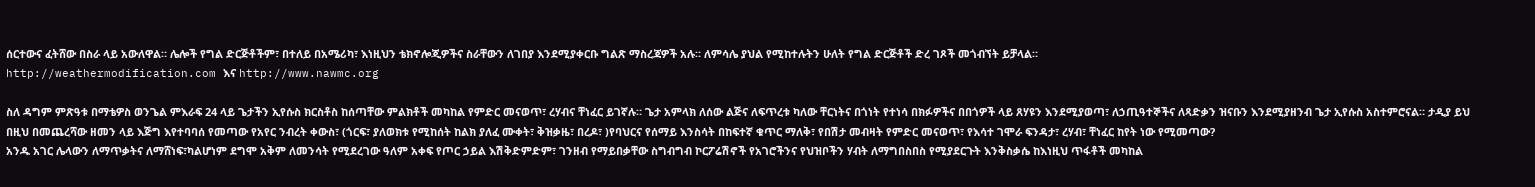ሰርተውና ፈትሸው በስራ ላይ አውለዋል። ሌሎች የግል ድርጅቶችም፣ በተለይ በአሜሪካ፣ እነዚህን ቴክኖሎጂዎችና ስራቸውን ለገበያ እንደሚያቀርቡ ግልጽ ማስረጃዎች አሉ። ለምሳሌ ያህል የሚከተሉትን ሁለት የግል ድርጅቶች ድረ ገጾች መጎብኘት ይቻላል።
http://weathermodification.com እና http://www.nawmc.org

ስለ ዳግም ምጽዓቱ በማቴዎስ ወንጌል ምእራፍ 24 ላይ ጌታችን ኢየሱስ ክርስቶስ ከሰጣቸው ምልክቶች መካከል የምድር መናወጥ፣ ረሃብና ቸነፈር ይገኛሉ። ጌታ አምላክ ለሰው ልጅና ለፍጥረቱ ካለው ቸርነትና በጎነት የተነሳ በክፉዎችና በበጎዎች ላይ ጸሃዩን እንደሚያወጣ፣ ለኃጢዓተኞችና ለጻድቃን ዝናቡን እንደሚያዘንብ ጌታ ኢየሱስ አስተምሮናል። ታዲያ ይህ በዚህ በመጨረሻው ዘመን ላይ እጅግ እየተባባሰ የመጣው የአየር ንብረት ቀውስ፣ (ጎርፍ፣ ያለወክቱ የሚከሰት ከልክ ያለፈ ሙቀት፣ ቅዝቃዜ፣ በረዶ፣ )የባህርና የሰማይ እንስሳት በከፍተኛ ቁጥር ማለቅ፣ የበሽታ መብዛት የምድር መናወጥ፣ የእሳተ ገሞራ ፍንዳታ፣ ረሃብ፣ ቸነፈር ከየት ነው የሚመጣው?
አንዱ አገር ሌላውን ለማጥቃትና ለማሸነፍ፣ካልሆነም ደግሞ አቅም ለመንሳት የሚደረገው ዓለም አቀፍ የጦር ኃይል እሽቅድምድም፣ ገንዘብ የማይበቃቸው ስግብግብ ኮርፖሬሽኖች የአገሮችንና የህዝቦችን ሃብት ለማግበስበስ የሚያደርጉት እንቅስቃሴ ከእነዚህ ጥፋቶች መካከል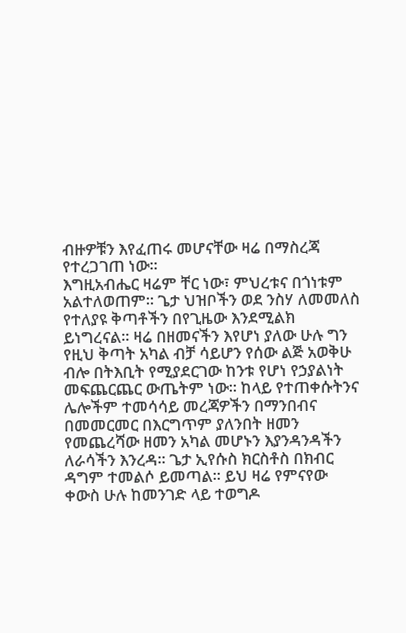ብዙዎቹን እየፈጠሩ መሆናቸው ዛሬ በማስረጃ የተረጋገጠ ነው።
እግዚአብሔር ዛሬም ቸር ነው፣ ምህረቱና በጎነቱም አልተለወጠም። ጌታ ህዝቦችን ወደ ንስሃ ለመመለስ የተለያዩ ቅጣቶችን በየጊዜው እንደሚልክ ይነግረናል። ዛሬ በዘመናችን እየሆነ ያለው ሁሉ ግን የዚህ ቅጣት አካል ብቻ ሳይሆን የሰው ልጅ አወቅሁ ብሎ በትእቢት የሚያደርገው ከንቱ የሆነ የኃያልነት መፍጨርጨር ውጤትም ነው። ከላይ የተጠቀሱትንና ሌሎችም ተመሳሳይ መረጃዎችን በማንበብና በመመርመር በእርግጥም ያለንበት ዘመን የመጨረሻው ዘመን አካል መሆኑን እያንዳንዳችን ለራሳችን እንረዳ። ጌታ ኢየሱስ ክርስቶስ በክብር ዳግም ተመልሶ ይመጣል። ይህ ዛሬ የምናየው ቀውስ ሁሉ ከመንገድ ላይ ተወግዶ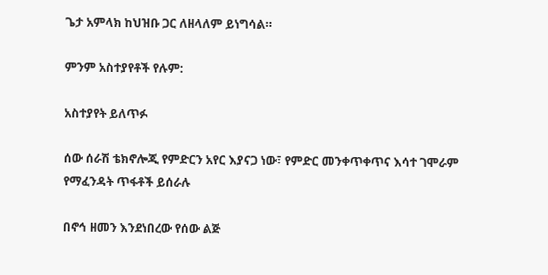ጌታ አምላክ ከህዝቡ ጋር ለዘላለም ይነግሳል።

ምንም አስተያየቶች የሉም:

አስተያየት ይለጥፉ

ሰው ሰራሽ ቴክኖሎጂ የምድርን አየር እያናጋ ነው፣ የምድር መንቀጥቀጥና እሳተ ገሞራም የማፈንዳት ጥፋቶች ይሰራሉ

በኖኅ ዘመን እንደነበረው የሰው ልጅ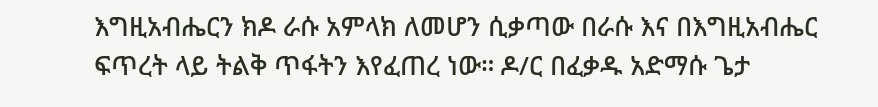እግዚአብሔርን ክዶ ራሱ አምላክ ለመሆን ሲቃጣው በራሱ እና በእግዚአብሔር ፍጥረት ላይ ትልቅ ጥፋትን እየፈጠረ ነው። ዶ/ር በፈቃዱ አድማሱ ጌታ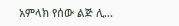አምላክ የሰው ልጅ ሊ...